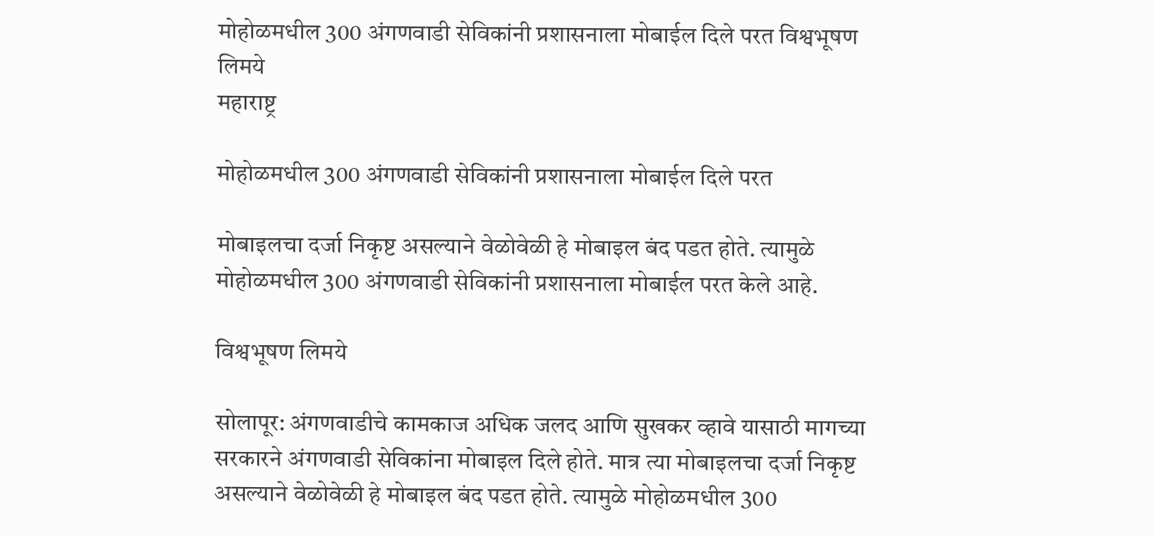मोहोळमधील 300 अंगणवाडी सेविकांनी प्रशासनाला मोबाईल दिले परत विश्वभूषण लिमये
महाराष्ट्र

मोहोळमधील 300 अंगणवाडी सेविकांनी प्रशासनाला मोबाईल दिले परत

मोबाइलचा दर्जा निकृष्ट असल्याने वेळोवेळी हे मोबाइल बंद पडत होते. त्यामुळे मोहोळमधील 300 अंगणवाडी सेविकांनी प्रशासनाला मोबाईल परत केले आहे.

विश्वभूषण लिमये

सोलापूर: अंगणवाडीचे कामकाज अधिक जलद आणि सुखकर व्हावे यासाठी मागच्या सरकारने अंगणवाडी सेविकांना मोबाइल दिले होते. मात्र त्या मोबाइलचा दर्जा निकृष्ट असल्याने वेळोवेळी हे मोबाइल बंद पडत होते. त्यामुळे मोहोळमधील 300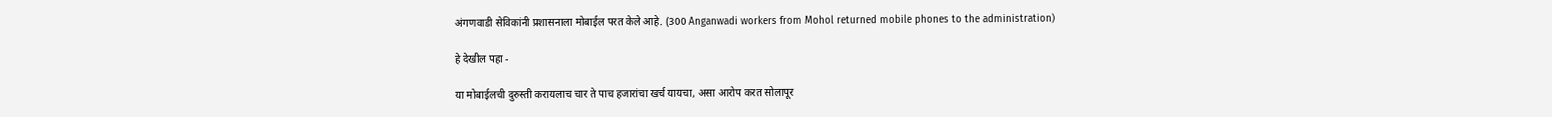अंगणवाडी सेविकांनी प्रशासनाला मोबाईल परत केले आहे. (300 Anganwadi workers from Mohol returned mobile phones to the administration)

हे देखील पहा -

या मोबाईलची दुरुस्ती करायलाच चार ते पाच हजारांचा खर्च यायचा, असा आरोप करत सोलापूर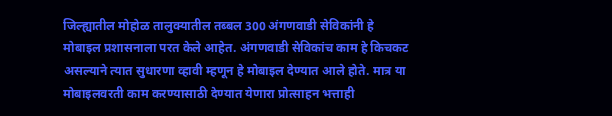जिल्ह्यातील मोहोळ तालुक्यातील तब्बल 300 अंगणवाडी सेविकांनी हे मोबाइल प्रशासनाला परत केले आहेत. अंगणवाडी सेविकांच काम हे किचकट असल्याने त्यात सुधारणा व्हावी म्हणून हे मोबाइल देण्यात आले होते. मात्र या मोबाइलवरती काम करण्यासाठी देण्यात येणारा प्रोत्साहन भत्ताही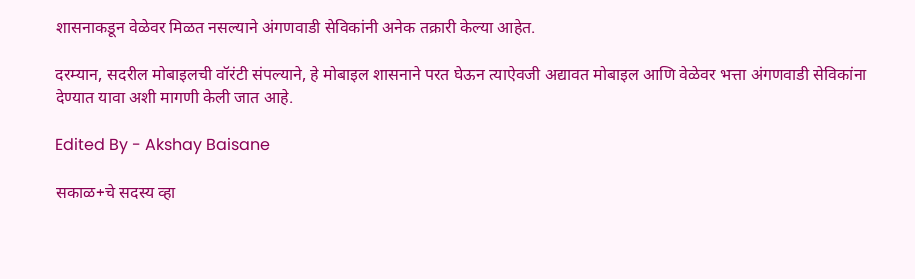शासनाकडून वेळेवर मिळत नसल्याने अंगणवाडी सेविकांनी अनेक तक्रारी केल्या आहेत.

दरम्यान, सदरील मोबाइलची वॉरंटी संपल्याने, हे मोबाइल शासनाने परत घेऊन त्याऐवजी अद्यावत मोबाइल आणि वेळेवर भत्ता अंगणवाडी सेविकांना देण्यात यावा अशी मागणी केली जात आहे.

Edited By - Akshay Baisane

सकाळ+चे सदस्य व्हा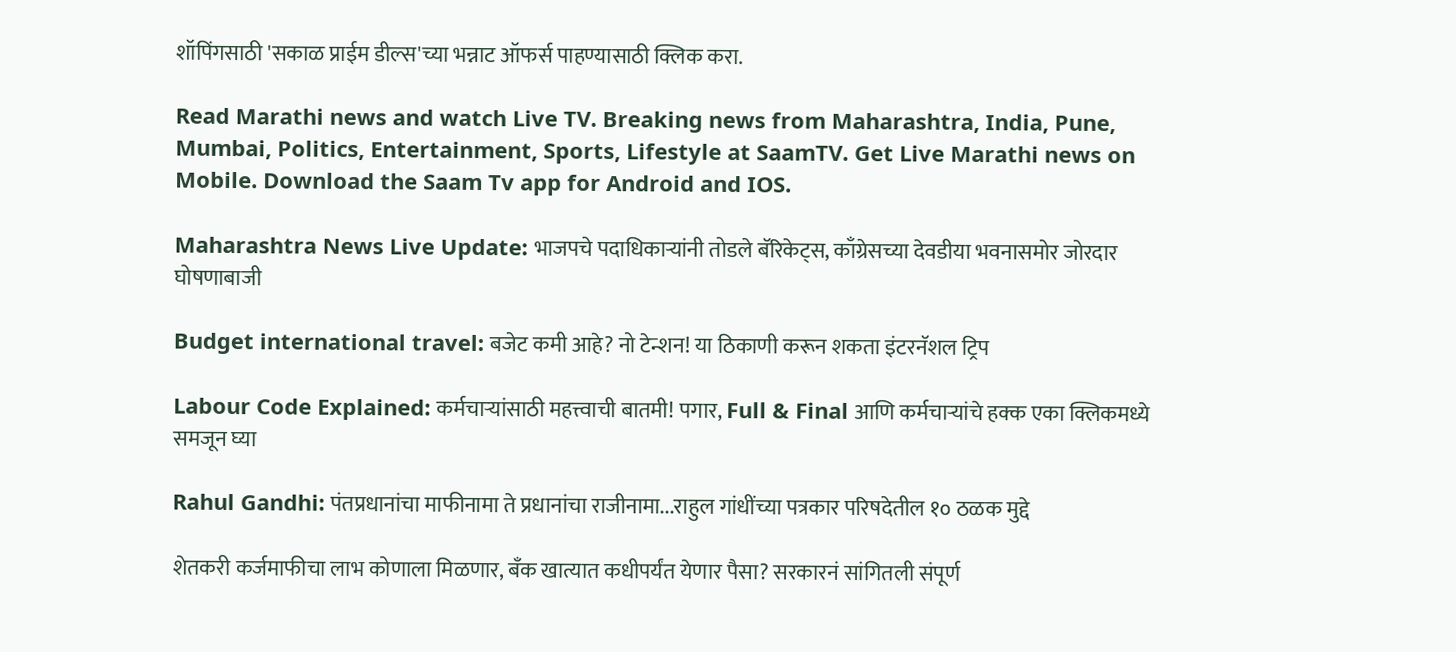शॉपिंगसाठी 'सकाळ प्राईम डील्स'च्या भन्नाट ऑफर्स पाहण्यासाठी क्लिक करा.

Read Marathi news and watch Live TV. Breaking news from Maharashtra, India, Pune, Mumbai, Politics, Entertainment, Sports, Lifestyle at SaamTV. Get Live Marathi news on Mobile. Download the Saam Tv app for Android and IOS.

Maharashtra News Live Update: भाजपचे पदाधिकाऱ्यांनी तोडले बॅरिकेट्स, काँग्रेसच्या देवडीया भवनासमोर जोरदार घोषणाबाजी

Budget international travel: बजेट कमी आहे? नो टेन्शन! या ठिकाणी करून शकता इंटरनॅशल ट्रिप

Labour Code Explained: कर्मचाऱ्यांसाठी महत्त्वाची बातमी! पगार, Full & Final आणि कर्मचाऱ्यांचे हक्क एका क्लिकमध्ये समजून घ्या

Rahul Gandhi: पंतप्रधानांचा माफीनामा ते प्रधानांचा राजीनामा...राहुल गांधींच्या पत्रकार परिषदेतील १० ठळक मुद्दे

शेतकरी कर्जमाफीचा लाभ कोणाला मिळणार, बँक खात्यात कधीपर्यंत येणार पैसा? सरकारनं सांगितली संपूर्ण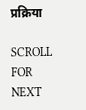प्रक्रिया

SCROLL FOR NEXT